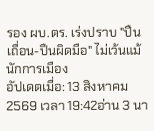รอง ผบ.ตร. เร่งปราบ "ปืนเถื่อน-ปืนผิดมือ" ไม่เว้นแม้นักการเมือง
อัปเดตเมื่อ: 13 สิงหาคม 2569 เวลา 19:42อ่าน 3 นา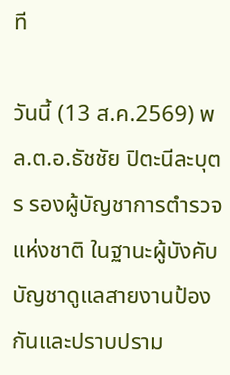ที

วันนี้ (13 ส.ค.2569) พล.ต.อ.ธัชชัย ปิตะนีละบุตร รองผู้บัญชาการตำรวจแห่งชาติ ในฐานะผู้บังคับบัญชาดูแลสายงานป้องกันและปราบปราม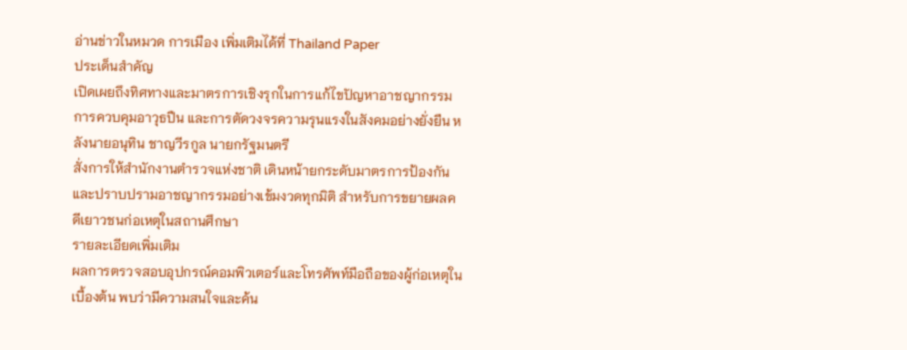อ่านข่าวในหมวด การเมือง เพิ่มเติมได้ที่ Thailand Paper
ประเด็นสำคัญ
เปิดเผยถึงทิศทางและมาตรการเชิงรุกในการแก้ไขปัญหาอาชญากรรม การควบคุมอาวุธปืน และการตัดวงจรความรุนแรงในสังคมอย่างยั่งยืน หลังนายอนุทิน ชาญวีรกูล นายกรัฐมนตรี
สั่งการให้สำนักงานตำรวจแห่งชาติ เดินหน้ายกระดับมาตรการป้องกันและปราบปรามอาชญากรรมอย่างเข้มงวดทุกมิติ สำหรับการขยายผลคดีเยาวชนก่อเหตุในสถานศึกษา
รายละเอียดเพิ่มเติม
ผลการตรวจสอบอุปกรณ์คอมพิวเตอร์และโทรศัพท์มือถือของผู้ก่อเหตุในเบื้องต้น พบว่ามีความสนใจและค้น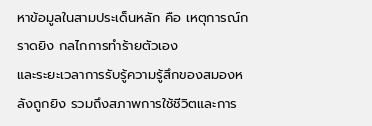หาข้อมูลในสามประเด็นหลัก คือ เหตุการณ์กราดยิง กลไกการทำร้ายตัวเอง
และระยะเวลาการรับรู้ความรู้สึกของสมองหลังถูกยิง รวมถึงสภาพการใช้ชีวิตและการ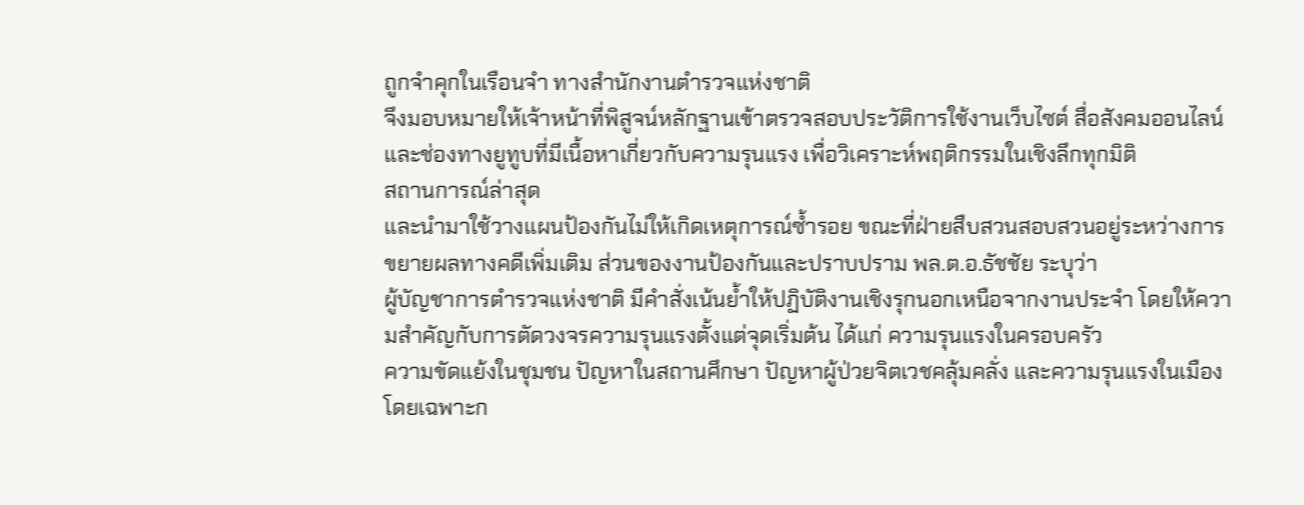ถูกจำคุกในเรือนจำ ทางสำนักงานตำรวจแห่งชาติ
จึงมอบหมายให้เจ้าหน้าที่พิสูจน์หลักฐานเข้าตรวจสอบประวัติการใช้งานเว็บไซต์ สื่อสังคมออนไลน์ และช่องทางยูทูบที่มีเนื้อหาเกี่ยวกับความรุนแรง เพื่อวิเคราะห์พฤติกรรมในเชิงลึกทุกมิติ
สถานการณ์ล่าสุด
และนำมาใช้วางแผนป้องกันไม่ให้เกิดเหตุการณ์ซ้ำรอย ขณะที่ฝ่ายสืบสวนสอบสวนอยู่ระหว่างการขยายผลทางคดีเพิ่มเติม ส่วนของงานป้องกันและปราบปราม พล.ต.อ.ธัชชัย ระบุว่า
ผู้บัญชาการตำรวจแห่งชาติ มีคำสั่งเน้นย้ำให้ปฏิบัติงานเชิงรุกนอกเหนือจากงานประจำ โดยให้ความสำคัญกับการตัดวงจรความรุนแรงตั้งแต่จุดเริ่มต้น ได้แก่ ความรุนแรงในครอบครัว
ความขัดแย้งในชุมชน ปัญหาในสถานศึกษา ปัญหาผู้ป่วยจิตเวชคลุ้มคลั่ง และความรุนแรงในเมือง โดยเฉพาะก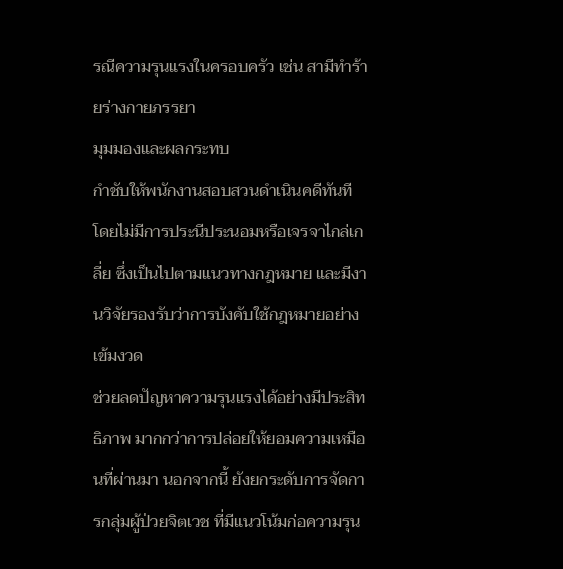รณีความรุนแรงในครอบครัว เช่น สามีทำร้ายร่างกายภรรยา
มุมมองและผลกระทบ
กำชับให้พนักงานสอบสวนดำเนินคดีทันที โดยไม่มีการประนีประนอมหรือเจรจาไกล่เกลี่ย ซึ่งเป็นไปตามแนวทางกฎหมาย และมีงานวิจัยรองรับว่าการบังคับใช้กฎหมายอย่างเข้มงวด
ช่วยลดปัญหาความรุนแรงได้อย่างมีประสิทธิภาพ มากกว่าการปล่อยให้ยอมความเหมือนที่ผ่านมา นอกจากนี้ ยังยกระดับการจัดการกลุ่มผู้ป่วยจิตเวช ที่มีแนวโน้มก่อความรุน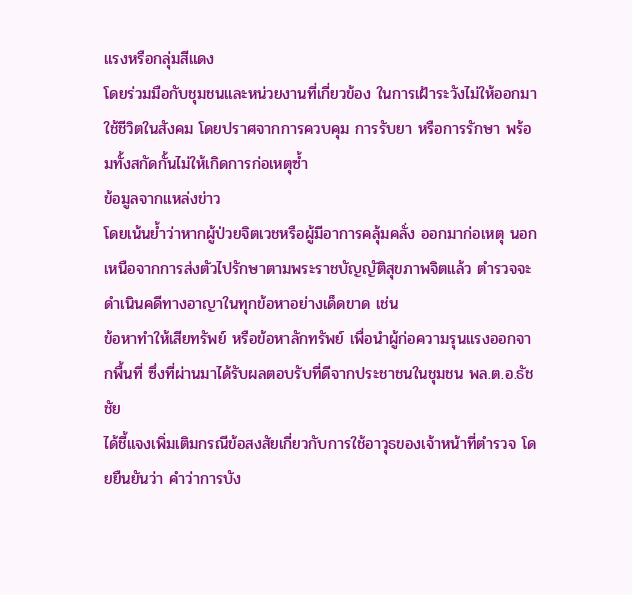แรงหรือกลุ่มสีแดง
โดยร่วมมือกับชุมชนและหน่วยงานที่เกี่ยวข้อง ในการเฝ้าระวังไม่ให้ออกมาใช้ชีวิตในสังคม โดยปราศจากการควบคุม การรับยา หรือการรักษา พร้อมทั้งสกัดกั้นไม่ให้เกิดการก่อเหตุซ้ำ
ข้อมูลจากแหล่งข่าว
โดยเน้นย้ำว่าหากผู้ป่วยจิตเวชหรือผู้มีอาการคลุ้มคลั่ง ออกมาก่อเหตุ นอกเหนือจากการส่งตัวไปรักษาตามพระราชบัญญัติสุขภาพจิตแล้ว ตำรวจจะดำเนินคดีทางอาญาในทุกข้อหาอย่างเด็ดขาด เช่น
ข้อหาทำให้เสียทรัพย์ หรือข้อหาลักทรัพย์ เพื่อนำผู้ก่อความรุนแรงออกจากพื้นที่ ซึ่งที่ผ่านมาได้รับผลตอบรับที่ดีจากประชาชนในชุมชน พล.ต.อ.ธัชชัย
ได้ชี้แจงเพิ่มเติมกรณีข้อสงสัยเกี่ยวกับการใช้อาวุธของเจ้าหน้าที่ตำรวจ โดยยืนยันว่า คำว่าการบัง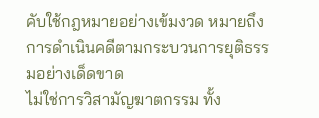คับใช้กฎหมายอย่างเข้มงวด หมายถึง การดำเนินคดีตามกระบวนการยุติธรรมอย่างเด็ดขาด
ไม่ใช่การวิสามัญฆาตกรรม ทั้ง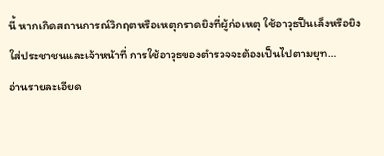นี้ หากเกิดสถานการณ์วิกฤตหรือเหตุกราดยิงที่ผู้ก่อเหตุ ใช้อาวุธปืนเล็งหรือยิงใส่ประชาชนและเจ้าหน้าที่ การใช้อาวุธของตำรวจจะต้องเป็นไปตามยุท…
อ่านรายละเอียด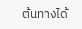ต้นทางได้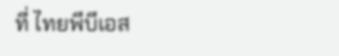ที่ ไทยพีบีเอส